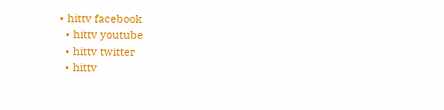• hittv facebook
  • hittv youtube
  • hittv twitter
  • hittv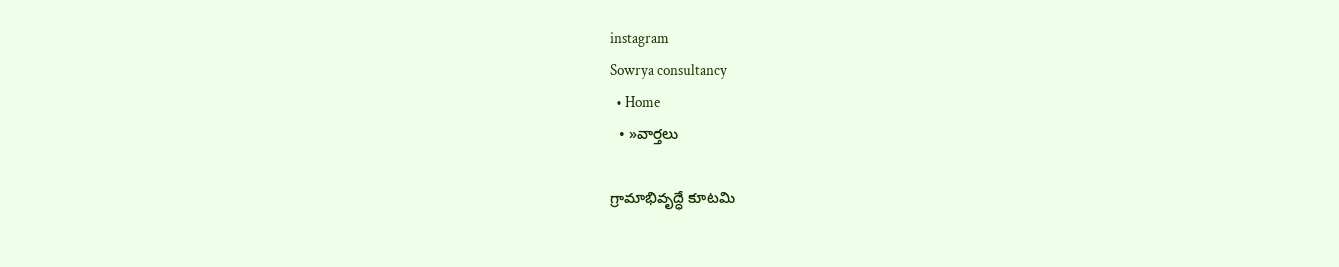instagram
Sowrya consultancy
  • Home
  • »వార్తలు

గ్రామాభివృద్ధే కూటమి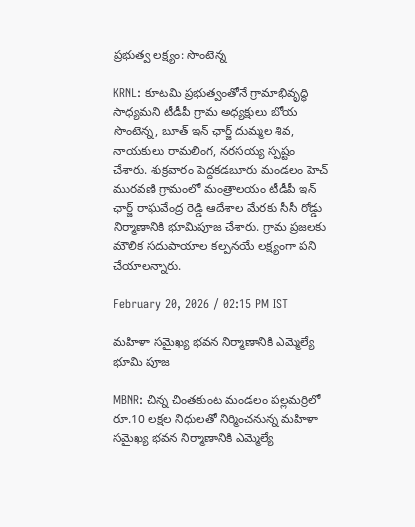ప్రభుత్వ లక్ష్యం: సొంటెన్న

KRNL: కూటమి ప్రభుత్వంతోనే గ్రామాభివృద్ధి సాధ్యమని టీడీపీ గ్రామ అధ్యక్షులు బోయ సొంటెన్న, బూత్ ఇన్ ఛార్జ్ దుమ్మల శివ, నాయకులు రామలింగ, నరసయ్య స్పష్టం చేశారు. శుక్రవారం పెద్దకడబూరు మండలం హెచ్ మురవణి గ్రామంలో మంత్రాలయం టీడీపీ ఇన్ ఛార్జ్ రాఘవేంద్ర రెడ్డి ఆదేశాల మేరకు సీసీ రోడ్డు నిర్మాణానికి భూమిపూజ చేశారు. గ్రామ ప్రజలకు మౌలిక సదుపాయాల కల్పనయే లక్ష్యంగా పని చేయాలన్నారు.

February 20, 2026 / 02:15 PM IST

మహిళా సమైఖ్య భవన నిర్మాణానికి ఎమ్మెల్యే భూమి పూజ

MBNR: చిన్న చింతకుంట మండలం పల్లమర్రిలో రూ.10 లక్షల నిధులతో నిర్మించనున్న మహిళా సమైఖ్య భవన నిర్మాణానికి ఎమ్మెల్యే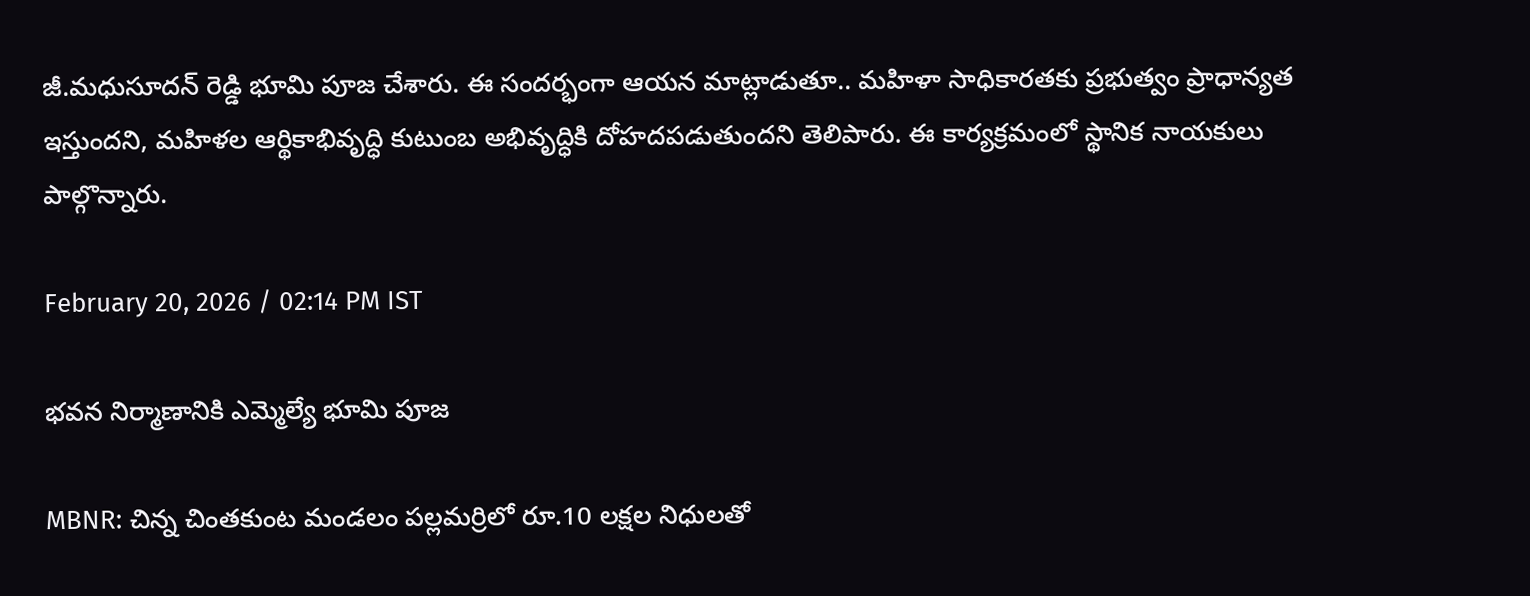జీ.మధుసూదన్ రెడ్డి భూమి పూజ చేశారు. ఈ సందర్భంగా ఆయన మాట్లాడుతూ.. మహిళా సాధికారతకు ప్రభుత్వం ప్రాధాన్యత ఇస్తుందని, మహిళల ఆర్థికాభివృద్ధి కుటుంబ అభివృద్ధికి దోహదపడుతుందని తెలిపారు. ఈ కార్యక్రమంలో స్థానిక నాయకులు పాల్గొన్నారు.

February 20, 2026 / 02:14 PM IST

భవన నిర్మాణానికి ఎమ్మెల్యే భూమి పూజ

MBNR: చిన్న చింతకుంట మండలం పల్లమర్రిలో రూ.10 లక్షల నిధులతో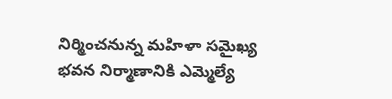నిర్మించనున్న మహిళా సమైఖ్య భవన నిర్మాణానికి ఎమ్మెల్యే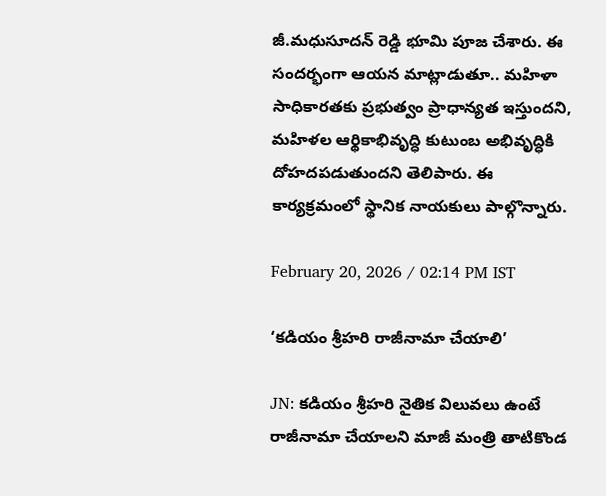జీ.మధుసూదన్ రెడ్డి భూమి పూజ చేశారు. ఈ సందర్భంగా ఆయన మాట్లాడుతూ.. మహిళా సాధికారతకు ప్రభుత్వం ప్రాధాన్యత ఇస్తుందని, మహిళల ఆర్థికాభివృద్ధి కుటుంబ అభివృద్ధికి దోహదపడుతుందని తెలిపారు. ఈ కార్యక్రమంలో స్థానిక నాయకులు పాల్గొన్నారు.

February 20, 2026 / 02:14 PM IST

‘కడియం శ్రీహరి రాజీనామా చేయాలి’

JN: కడియం శ్రీహరి నైతిక విలువలు ఉంటే రాజీనామా చేయాలని మాజీ మంత్రి తాటికొండ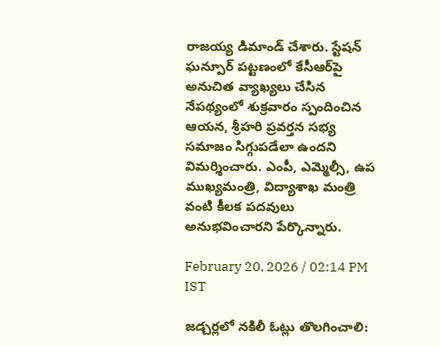రాజయ్య డిమాండ్ చేశారు. స్టేషన్ ఘన్పూర్ పట్టణంలో కేసీఆర్‌పై అనుచిత వ్యాఖ్యలు చేసిన నేపథ్యంలో శుక్రవారం స్పందించిన ఆయన, శ్రీహరి ప్రవర్తన సభ్య సమాజం సిగ్గుపడేలా ఉందని విమర్శించారు. ఎంపీ, ఎమ్మెల్సీ, ఉప ముఖ్యమంత్రి, విద్యాశాఖ మంత్రి వంటి కీలక పదవులు అనుభవించారని పేర్కొన్నారు.

February 20, 2026 / 02:14 PM IST

జడ్చర్లలో నకిలీ ఓట్లు తొలగించాలి: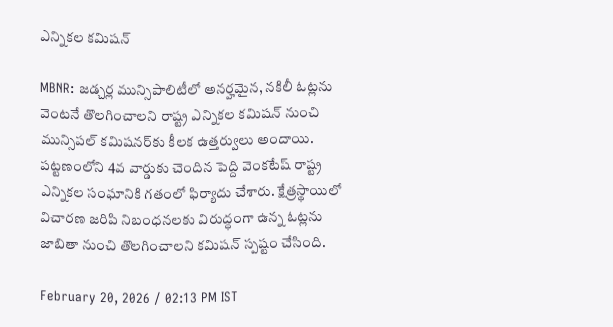ఎన్నికల కమిషన్

MBNR: జడ్చర్ల మున్సిపాలిటీలో అనర్హమైన, నకిలీ ఓట్లను వెంటనే తొలగించాలని రాష్ట్ర ఎన్నికల కమిషన్ నుంచి మున్సిపల్ కమిషనర్‌కు కీలక ఉత్తర్వులు అందాయి. పట్టణంలోని 4వ వార్డుకు చెందిన పెద్ది వెంకటేష్ రాష్ట్ర ఎన్నికల సంఘానికి గతంలో ఫిర్యాదు చేశారు. క్షేత్రస్థాయిలో విచారణ జరిపి నిబంధనలకు విరుద్ధంగా ఉన్న ఓట్లను జాబితా నుంచి తొలగించాలని కమిషన్ స్పష్టం చేసింది.

February 20, 2026 / 02:13 PM IST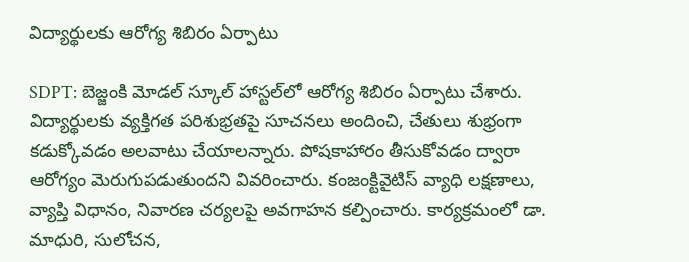విద్యార్థులకు ఆరోగ్య శిబిరం ఏర్పాటు

SDPT: బెజ్జంకి మోడల్ స్కూల్ హాస్టల్‌లో ఆరోగ్య శిబిరం ఏర్పాటు చేశారు. విద్యార్థులకు వ్యక్తిగత పరిశుభ్రతపై సూచనలు అందించి, చేతులు శుభ్రంగా కడుక్కోవడం అలవాటు చేయాలన్నారు. పోషకాహారం తీసుకోవడం ద్వారా ఆరోగ్యం మెరుగుపడుతుందని వివరించారు. కంజంక్టివైటిస్ వ్యాధి లక్షణాలు, వ్యాప్తి విధానం, నివారణ చర్యలపై అవగాహన కల్పించారు. కార్యక్రమంలో డా. మాధురి, సులోచన,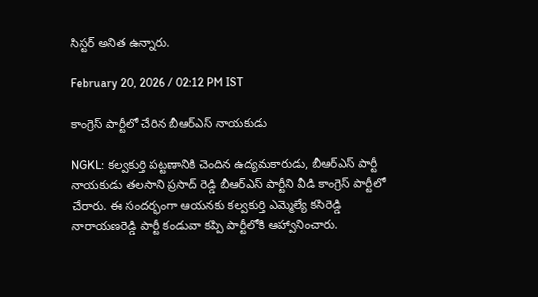సిస్టర్ అనిత ఉన్నారు.

February 20, 2026 / 02:12 PM IST

కాంగ్రెస్ పార్టీలో చేరిన బీఆర్ఎస్ నాయకుడు

NGKL: కల్వకుర్తి పట్టణానికి చెందిన ఉద్యమకారుడు, బీఆర్ఎస్ పార్టీ నాయకుడు తలసాని ప్రసాద్ రెడ్డి బీఆర్ఎస్ పార్టీని వీడి కాంగ్రెస్ పార్టీలో చేరారు. ఈ సందర్భంగా ఆయనకు కల్వకుర్తి ఎమ్మెల్యే కసిరెడ్డి నారాయణరెడ్డి పార్టీ కండువా కప్పి పార్టీలోకి ఆహ్వానించారు.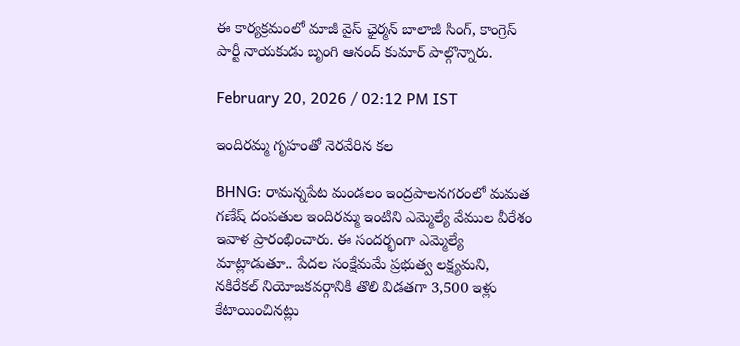ఈ కార్యక్రమంలో మాజీ వైస్ ఛైర్మన్ బాలాజీ సింగ్, కాంగ్రెస్ పార్టీ నాయకుడు బృంగి ఆనంద్ కుమార్ పాల్గొన్నారు.

February 20, 2026 / 02:12 PM IST

ఇందిరమ్మ గృహంతో నెరవేరిన కల

BHNG: రామన్నపేట మండలం ఇంద్రపాలనగరంలో మమత గణేష్ దంపతుల ఇందిరమ్మ ఇంటిని ఎమ్మెల్యే వేముల వీరేశం ఇవాళ ప్రారంభించారు. ఈ సందర్భంగా ఎమ్మెల్యే మాట్లాడుతూ.. పేదల సంక్షేమమే ప్రభుత్వ లక్ష్యమని, నకిరేకల్ నియోజకవర్గానికి తొలి విడతగా 3,500 ఇళ్లు కేటాయించినట్లు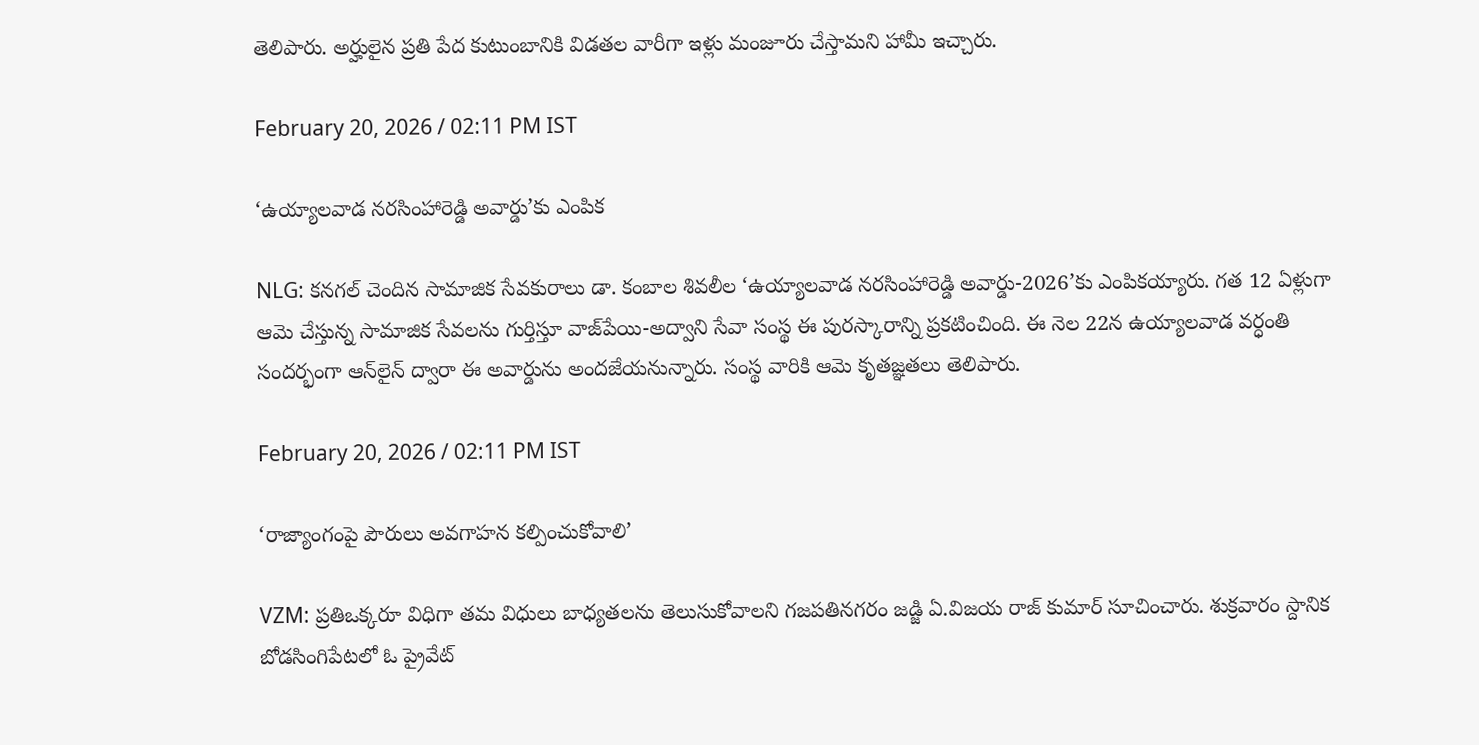తెలిపారు. అర్హులైన ప్రతి పేద కుటుంబానికి విడతల వారీగా ఇళ్లు మంజూరు చేస్తామని హామీ ఇచ్చారు.

February 20, 2026 / 02:11 PM IST

‘ఉయ్యాలవాడ నరసింహారెడ్డి అవార్డు’కు ఎంపిక

NLG: కనగల్ చెందిన సామాజిక సేవకురాలు డా. కంబాల శివలీల ‘ఉయ్యాలవాడ నరసింహారెడ్డి అవార్డు-2026’కు ఎంపికయ్యారు. గత 12 ఏళ్లుగా ఆమె చేస్తున్న సామాజిక సేవలను గుర్తిస్తూ వాజ్‌పేయి-అద్వాని సేవా సంస్థ ఈ పురస్కారాన్ని ప్రకటించింది. ఈ నెల 22న ఉయ్యాలవాడ వర్ధంతి సందర్భంగా ఆన్‌లైన్ ద్వారా ఈ అవార్డును అందజేయనున్నారు. సంస్థ వారికి ఆమె కృతజ్ఞతలు తెలిపారు.

February 20, 2026 / 02:11 PM IST

‘రాజ్యాంగంపై పౌరులు అవగాహన కల్పించుకోవాలి’

VZM: ప్రతిఒక్కరూ విధిగా తమ విధులు బాధ్యతలను తెలుసుకోవాలని గజపతినగరం జడ్జి ఏ.విజయ రాజ్‌ కుమార్‌ సూచించారు. శుక్రవారం స్దానిక బోడసింగిపేటలో ఓ ప్రైవేట్‌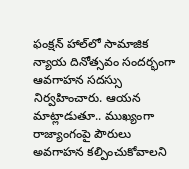ఫంక్షన్‌ హాల్‌లో సామాజిక న్యాయ దినోత్సవం సందర్భంగా ఆవగాహన సదస్సు నిర్వహించారు. ఆయన మాట్లాడుతూ.. ముఖ్యంగా రాజ్యాంగంపై పౌరులు అవగాహన కల్పించుకోవాలని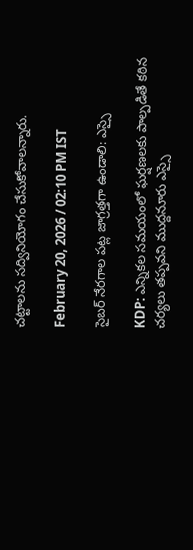చట్టాలను సద్వినియోగం చేసుకోవాలన్నారు.

February 20, 2026 / 02:10 PM IST

సైబర్ నేరగాల పట్ల జాగ్రత్తగా ఉండాలి: ఎస్సై

KDP: ఎన్నికల సమయంలో ఘర్షణలకు పాల్పడితే కఠిన చర్యలు తప్పవని ముద్దనూరు ఎస్సై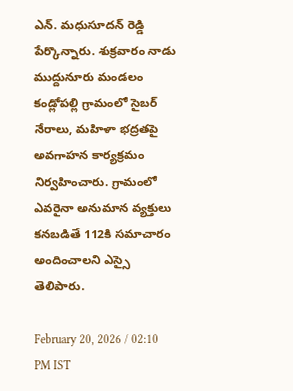ఎన్. మధుసూదన్ రెడ్డి పేర్కొన్నారు. శుక్రవారం నాడు ముద్దునూరు మండలం కండ్లోపల్లి గ్రామంలో సైబర్ నేరాలు, మహిళా భద్రతపై అవగాహన కార్యక్రమం నిర్వహించారు. గ్రామంలో ఎవరైనా అనుమాన వ్యక్తులు కనబడితే 112కి సమాచారం అందించాలని ఎస్సై తెలిపారు.

February 20, 2026 / 02:10 PM IST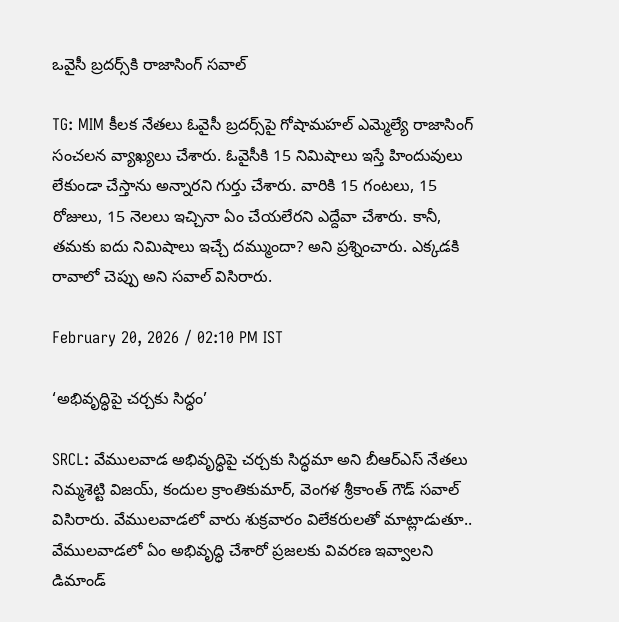ఒవైసీ బ్రదర్స్‌కి రాజాసింగ్ సవాల్

TG: MIM కీలక నేతలు ఓవైసీ బ్రదర్స్‌పై గోషామహల్ ఎమ్మెల్యే రాజాసింగ్ సంచలన వ్యాఖ్యలు చేశారు. ఓవైసీకి 15 నిమిషాలు ఇస్తే హిందువులు లేకుండా చేస్తాను అన్నారని గుర్తు చేశారు. వారికి 15 గంటలు, 15 రోజులు, 15 నెలలు ఇచ్చినా ఏం చేయలేరని ఎద్దేవా చేశారు. కానీ,  తమకు ఐదు నిమిషాలు ఇచ్చే దమ్ముందా? అని ప్రశ్నించారు. ఎక్కడకి రావాలో చెప్పు అని సవాల్ విసిరారు.

February 20, 2026 / 02:10 PM IST

‘అభివృద్ధిపై చర్చకు సిద్ధం’

SRCL: వేములవాడ అభివృద్ధిపై చర్చకు సిద్ధమా అని బీఆర్ఎస్ నేతలు నిమ్మశెట్టి విజయ్, కందుల క్రాంతికుమార్, వెంగళ శ్రీకాంత్ గౌడ్ సవాల్ విసిరారు. వేములవాడలో వారు శుక్రవారం విలేకరులతో మాట్లాడుతూ.. వేములవాడలో ఏం అభివృద్ధి చేశారో ప్రజలకు వివరణ ఇవ్వాలని డిమాండ్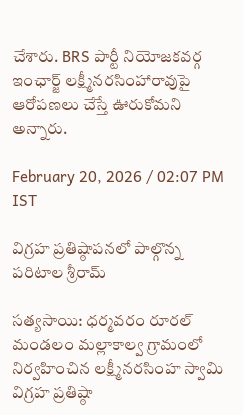చేశారు. BRS పార్టీ నియోజకవర్గ ఇంఛార్జ్ లక్ష్మీనరసింహారావుపై ఆరోపణలు చేస్తే ఊరుకోమని అన్నారు.

February 20, 2026 / 02:07 PM IST

విగ్రహ ప్రతిష్ఠాపనలో పాల్గొన్న పరిటాల శ్రీరామ్

సత్యసాయి: ధర్మవరం రూరల్ మండలం మల్లాకాల్వ గ్రామంలో నిర్వహించిన లక్ష్మీనరసింహ స్వామి విగ్రహ ప్రతిష్ఠా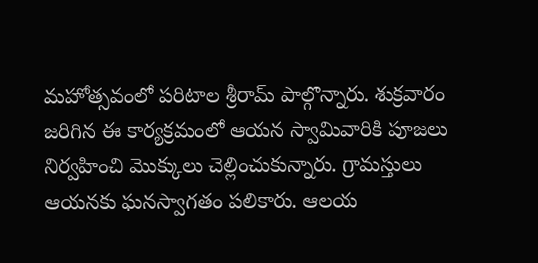మహోత్సవంలో పరిటాల శ్రీరామ్ పాల్గొన్నారు. శుక్రవారం జరిగిన ఈ కార్యక్రమంలో ఆయన స్వామివారికి పూజలు నిర్వహించి మొక్కులు చెల్లించుకున్నారు. గ్రామస్తులు ఆయనకు ఘనస్వాగతం పలికారు. ఆలయ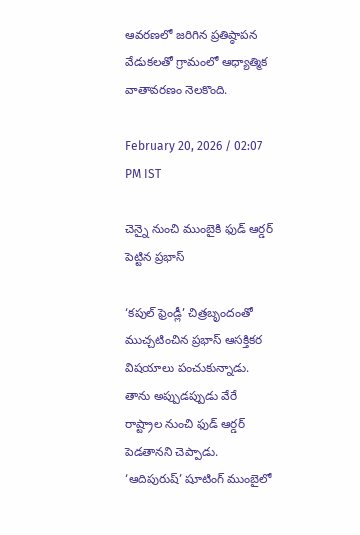ఆవరణలో జరిగిన ప్రతిష్ఠాపన వేడుకలతో గ్రామంలో ఆధ్యాత్మిక వాతావరణం నెలకొంది.

February 20, 2026 / 02:07 PM IST

చెన్నై నుంచి ముంబైకి ఫుడ్‌ ఆర్డర్‌ పెట్టిన ప్రభాస్

‘కపుల్ ఫ్రెండ్లీ’ చిత్రబృందంతో ముచ్చటించిన ప్రభాస్ ఆసక్తికర విషయాలు పంచుకున్నాడు. తాను అప్పుడప్పుడు వేరే రాష్ట్రాల నుంచి ఫుడ్ ఆర్డర్ పెడతానని చెప్పాడు. ‘ఆదిపురుష్’ షూటింగ్ ముంబై‌లో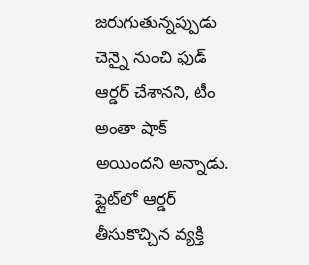జరుగుతున్నప్పుడు చెన్నై నుంచి ఫుడ్ ఆర్డర్ చేశానని, టీం అంతా షాక్ అయిందని అన్నాడు. ఫ్లైట్‌లో ఆర్డర్ తీసుకొచ్చిన వ్యక్తి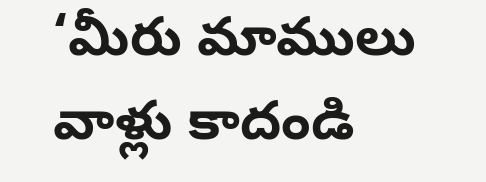‘మీరు మాములు వాళ్లు కాదండి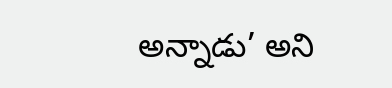అన్నాడు’ అని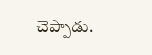చెప్పాడు.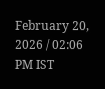February 20, 2026 / 02:06 PM IST